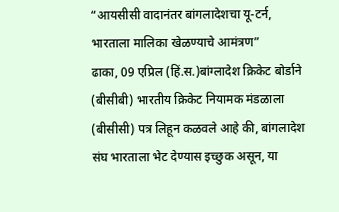“आयसीसी वादानंतर बांगलादेशचा यू-टर्न, भारताला मालिका खेळण्याचे आमंत्रण”
ढाका, 09 एप्रिल (हिं.स.)बांग्लादेश क्रिकेट बोर्डाने (बीसीबी) भारतीय क्रिकेट नियामक मंडळाला (बीसीसी) पत्र लिहून कळवले आहे की, बांगलादेश संघ भारताला भेट देण्यास इच्छुक असून, या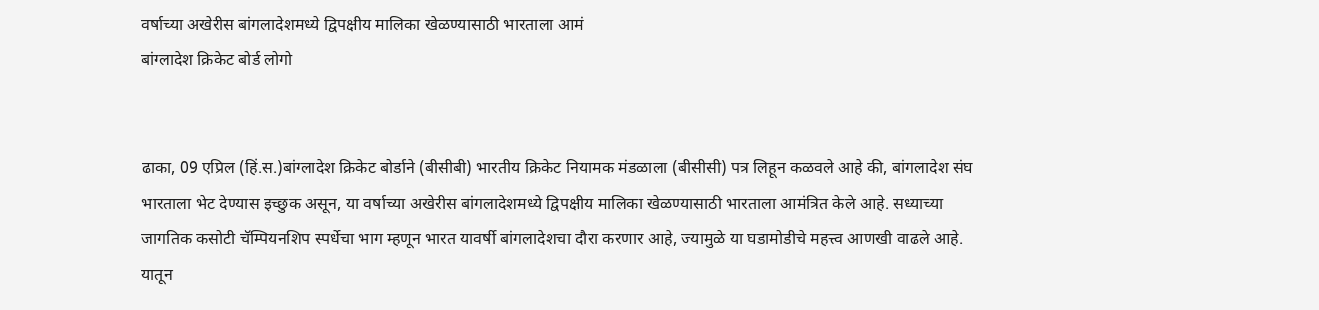वर्षाच्या अखेरीस बांगलादेशमध्ये द्विपक्षीय मालिका खेळण्यासाठी भारताला आमं
बांग्लादेश क्रिकेट बोर्ड लोगो


ढाका, 09 एप्रिल (हिं.स.)बांग्लादेश क्रिकेट बोर्डाने (बीसीबी) भारतीय क्रिकेट नियामक मंडळाला (बीसीसी) पत्र लिहून कळवले आहे की, बांगलादेश संघ भारताला भेट देण्यास इच्छुक असून, या वर्षाच्या अखेरीस बांगलादेशमध्ये द्विपक्षीय मालिका खेळण्यासाठी भारताला आमंत्रित केले आहे. सध्याच्या जागतिक कसोटी चॅम्पियनशिप स्पर्धेचा भाग म्हणून भारत यावर्षी बांगलादेशचा दौरा करणार आहे, ज्यामुळे या घडामोडीचे महत्त्व आणखी वाढले आहे. यातून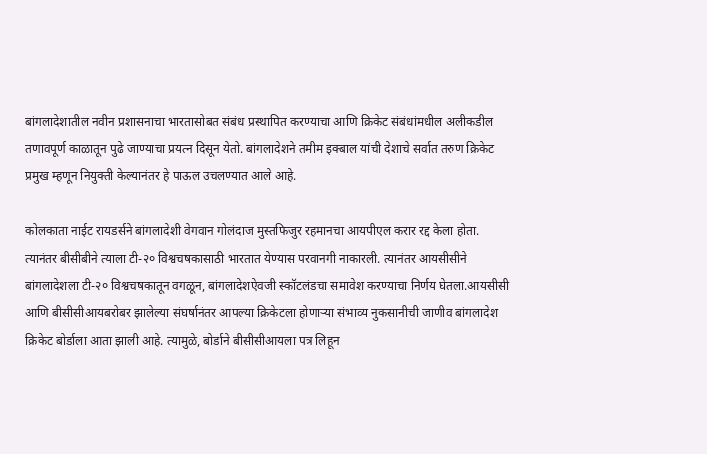बांगलादेशातील नवीन प्रशासनाचा भारतासोबत संबंध प्रस्थापित करण्याचा आणि क्रिकेट संबंधांमधील अलीकडील तणावपूर्ण काळातून पुढे जाण्याचा प्रयत्न दिसून येतो. बांगलादेशने तमीम इक्बाल यांची देशाचे सर्वात तरुण क्रिकेट प्रमुख म्हणून नियुक्ती केल्यानंतर हे पाऊल उचलण्यात आले आहे.

कोलकाता नाईट रायडर्सने बांगलादेशी वेगवान गोलंदाज मुस्तफिजुर रहमानचा आयपीएल करार रद्द केला होता. त्यानंतर बीसीबीने त्याला टी-२० विश्वचषकासाठी भारतात येण्यास परवानगी नाकारली. त्यानंतर आयसीसीने बांगलादेशला टी-२० विश्वचषकातून वगळून, बांगलादेशऐवजी स्कॉटलंडचा समावेश करण्याचा निर्णय घेतला.आयसीसी आणि बीसीसीआयबरोबर झालेल्या संघर्षानंतर आपल्या क्रिकेटला होणाऱ्या संभाव्य नुकसानीची जाणीव बांगलादेश क्रिकेट बोर्डाला आता झाली आहे. त्यामुळे, बोर्डाने बीसीसीआयला पत्र लिहून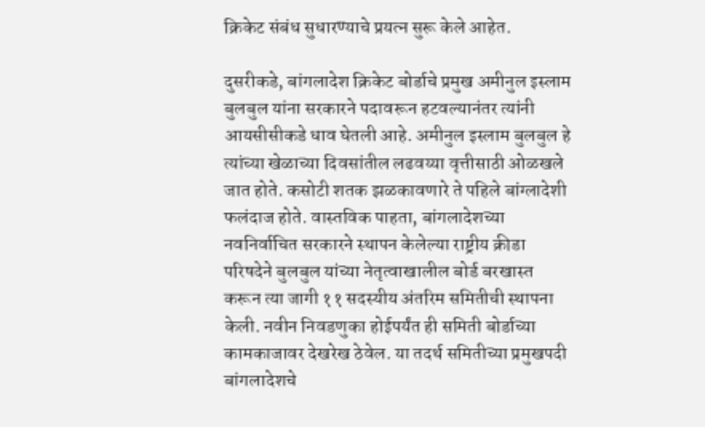क्रिकेट संबंध सुधारण्याचे प्रयत्न सुरू केले आहेत.

दुसरीकडे, बांगलादेश क्रिकेट बोर्डाचे प्रमुख अमीनुल इस्लाम बुलबुल यांना सरकारने पदावरून हटवल्यानंतर त्यांनी आयसीसीकडे धाव घेतली आहे. अमीनुल इस्लाम बुलबुल हे त्यांच्या खेळाच्या दिवसांतील लढवय्या वृत्तीसाठी ओळखले जात होते. कसोटी शतक झळकावणारे ते पहिले बांग्लादेशी फलंदाज होते. वास्तविक पाहता, बांगलादेशच्या नवनिर्वाचित सरकारने स्थापन केलेल्या राष्ट्रीय क्रीडा परिषदेने बुलबुल यांच्या नेतृत्वाखालील बोर्ड बरखास्त करून त्या जागी ११ सदस्यीय अंतरिम समितीची स्थापना केली. नवीन निवडणुका होईपर्यंत ही समिती बोर्डाच्या कामकाजावर देखरेख ठेवेल. या तदर्थ समितीच्या प्रमुखपदी बांगलादेशचे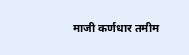माजी कर्णधार तमीम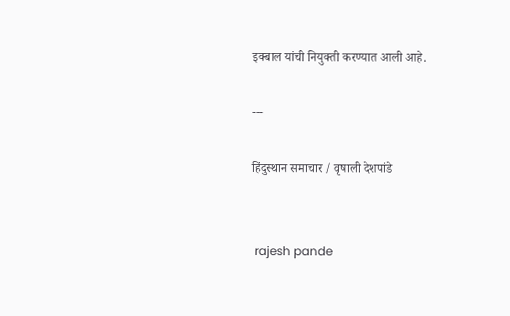इक्बाल यांची नियुक्ती करण्यात आली आहे.

---

हिंदुस्थान समाचार / वृषाली देशपांडे


 rajesh pande